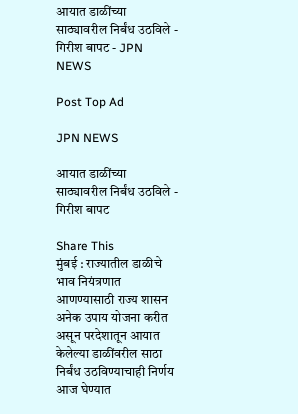आयात डाळींच्या साठ्यावरील निर्बंध उठविले - गिरीश बापट - JPN NEWS

Post Top Ad

JPN NEWS

आयात डाळींच्या साठ्यावरील निर्बंध उठविले - गिरीश बापट

Share This
मुंबई : राज्यातील डाळीचे भाव नियंत्रणात आणण्यासाठी राज्य शासन अनेक उपाय योजना करीत असून परदेशातून आयात केलेल्या डाळींवरील साठा निर्बंध उठविण्याचाही निर्णय आज घेण्यात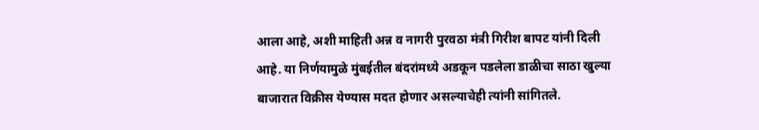आला आहे, अशी माहिती अन्न व नागरी पुरवठा मंत्री गिरीश बापट यांनी दिली आहे. या निर्णयामुळे मुंबईतील बंदरांमध्ये अडकून पडलेला डाळीचा साठा खुल्या बाजारात विक्रीस येण्यास मदत होणार असल्याचेही त्यांनी सांगितले.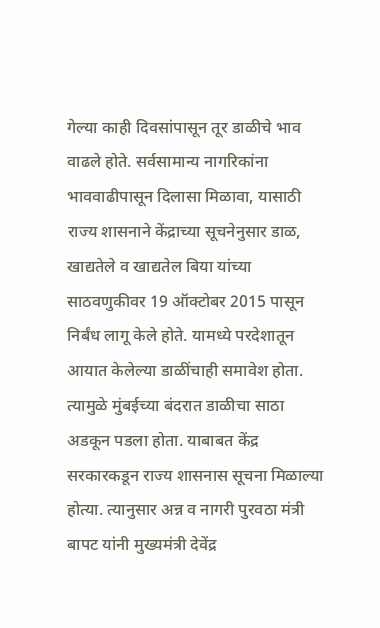गेल्या काही दिवसांपासून तूर डाळीचे भाव वाढले होते. सर्वसामान्य नागरिकांना भाववाढीपासून दिलासा मिळावा, यासाठी राज्य शासनाने केंद्राच्या सूचनेनुसार डाळ, खाद्यतेले व खाद्यतेल बिया यांच्या साठवणुकीवर 19 ऑक्टोबर 2015 पासून निर्बंध लागू केले होते. यामध्ये परदेशातून आयात केलेल्या डाळींचाही समावेश होता. त्यामुळे मुंबईच्या बंदरात डाळीचा साठा अडकून पडला होता. याबाबत केंद्र सरकारकडून राज्य शासनास सूचना मिळाल्या होत्या. त्यानुसार अन्न व नागरी पुरवठा मंत्री बापट यांनी मुख्यमंत्री देवेंद्र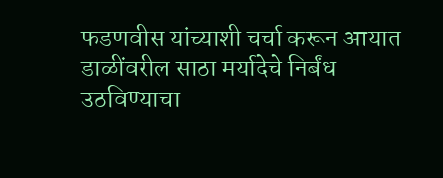फडणवीस यांच्याशी चर्चा करून आयात डाळींवरील साठा मर्यादेचे निर्बंध उठविण्याचा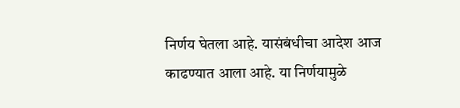निर्णय घेतला आहे. यासंबंधीचा आदेश आज काढण्यात आला आहे. या निर्णयामुळे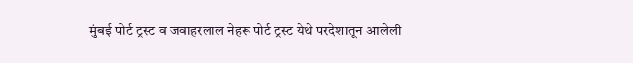मुंबई पोर्ट ट्रस्ट व जवाहरलाल नेहरू पोर्ट ट्रस्ट येथे परदेशातून आलेली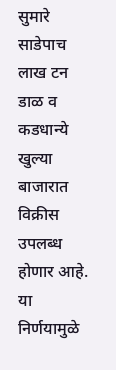सुमारे साडेपाच लाख टन डाळ व कडधान्ये खुल्या बाजारात विक्रीस उपलब्ध होणार आहे. या निर्णयामुळे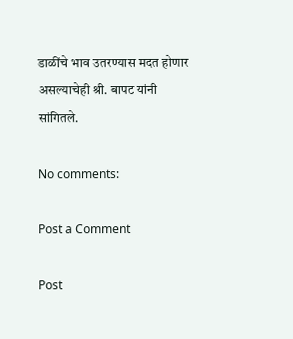डाळींचे भाव उतरण्यास मदत होणार असल्याचेही श्री. बापट यांनी सांगितले.

No comments:

Post a Comment

Post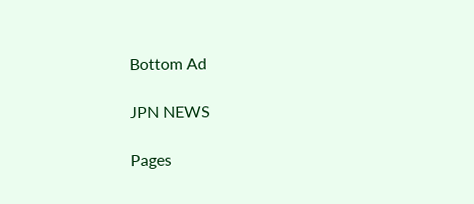Bottom Ad

JPN NEWS

Pages